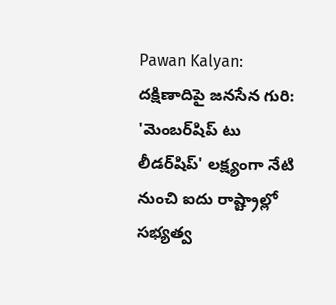Pawan Kalyan: దక్షిణాదిపై జనసేన గురి: 'మెంబర్‌షిప్ టు లీడర్‌షిప్' లక్ష్యంగా నేటి నుంచి ఐదు రాష్ట్రాల్లో సభ్యత్వ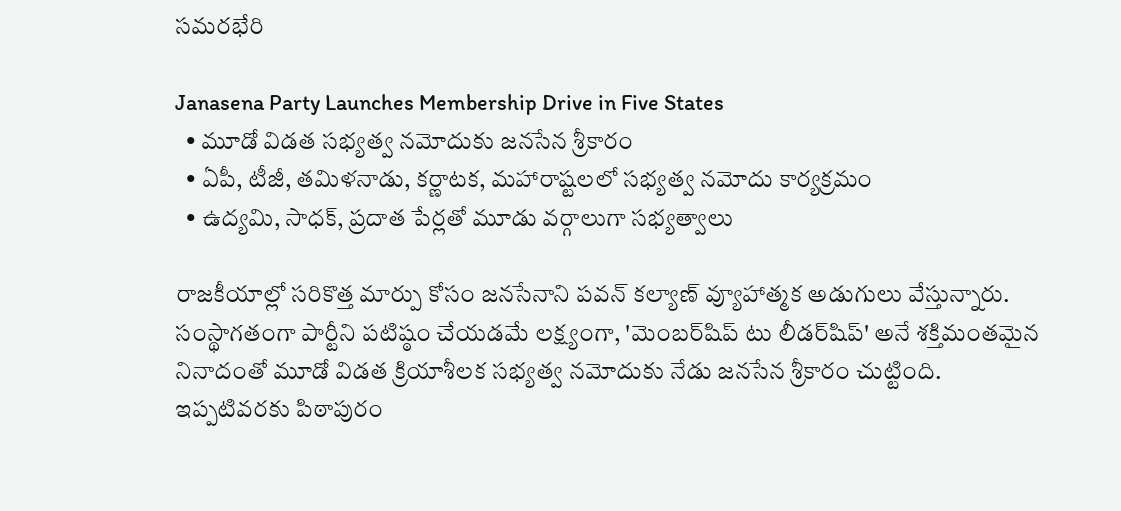సమరభేరి

Janasena Party Launches Membership Drive in Five States
  • మూడో విడత సభ్యత్వ నమోదుకు జనసేన శ్రీకారం
  • ఏపీ, టీజీ, తమిళనాడు, కర్ణాటక, మహారాష్టలలో సభ్యత్వ నమోదు కార్యక్రమం
  • ఉద్యమి, సాధక్, ప్రదాత పేర్లతో మూడు వర్గాలుగా సభ్యత్వాలు

రాజకీయాల్లో సరికొత్త మార్పు కోసం జనసేనాని పవన్ కల్యాణ్ వ్యూహాత్మక అడుగులు వేస్తున్నారు. సంస్థాగతంగా పార్టీని పటిష్ఠం చేయడమే లక్ష్యంగా, 'మెంబర్‌షిప్ టు లీడర్‌షిప్' అనే శక్తిమంతమైన నినాదంతో మూడో విడత క్రియాశీలక సభ్యత్వ నమోదుకు నేడు జనసేన శ్రీకారం చుట్టింది. ఇప్పటివరకు పిఠాపురం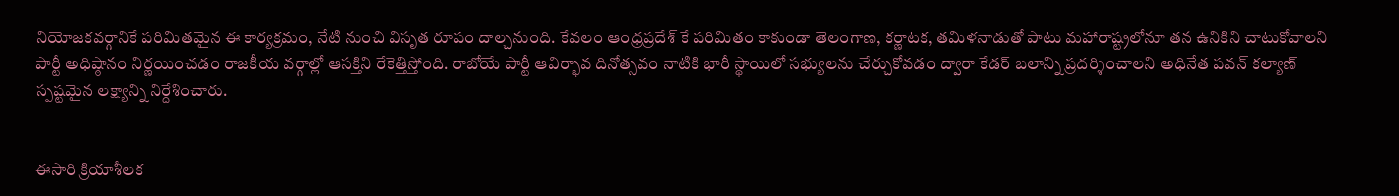నియోజకవర్గానికే పరిమితమైన ఈ కార్యక్రమం, నేటి నుంచి విసృత రూపం దాల్చనుంది. కేవలం ఆంధ్రప్రదేశ్ కే పరిమితం కాకుండా తెలంగాణ, కర్ణాటక, తమిళనాడుతో పాటు మహారాష్ట్రలోనూ తన ఉనికిని చాటుకోవాలని పార్టీ అధిష్ఠానం నిర్ణయించడం రాజకీయ వర్గాల్లో ఆసక్తిని రేకెత్తిస్తోంది. రాబోయే పార్టీ ఆవిర్భావ దినోత్సవం నాటికి భారీ స్థాయిలో సభ్యులను చేర్చుకోవడం ద్వారా కేడర్ బలాన్ని ప్రదర్శించాలని అధినేత పవన్ కల్యాణ్ స్పష్టమైన లక్ష్యాన్ని నిర్దేశించారు.


ఈసారి క్రియాశీలక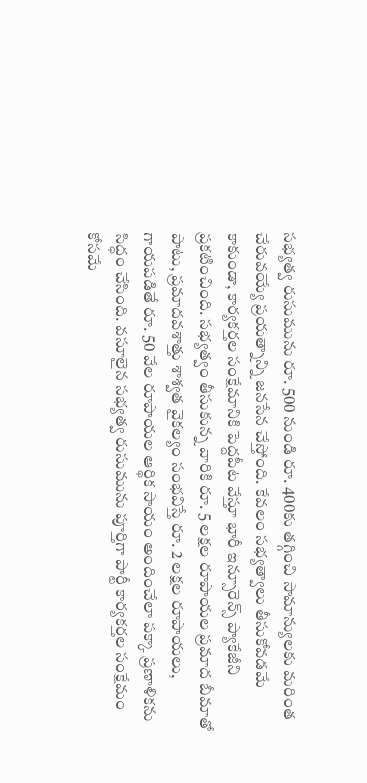సభ్యత్వ రుసుమును రూ. 500 నుండి రూ. 400కు తగ్గించి సామాన్యులకు మరింత చేరువయ్యే ప్రయత్నాన్ని జనసేన చేస్తోంది. కేవలం సభ్యత్వాలు తీసుకోవడమే కాకుండా, కార్యకర్తల సంక్షేమానికి పెద్దపీట వేస్తూ భారీ ఇన్సూరెన్స్ ప్యాకేజీని ప్రకటించింది. సభ్యత్వం తీసుకున్న వారికి రూ. 5 లక్షల రూపాయల ప్రమాద బీమాతో పాటు, ప్రమాదవశాత్తు శాశ్వత వైకల్యం సంభవిస్తే రూ. 2 లక్షల రూపాయలు, గాయపడితే రూ. 50 వేల రూపాయల ఆర్థిక సాయం అందించేలా పక్కా ప్రణాళికను సిద్ధం చేసింది. వసూలైన సభ్యత్వ రుసుమును పూర్తిగా పార్టీ కార్యకర్తల సంక్షేమం కోసమే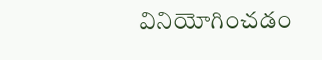వినియోగించడం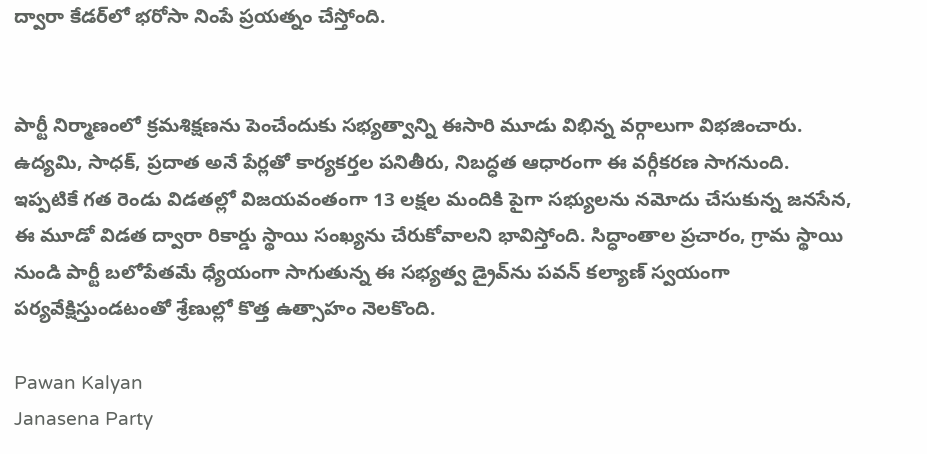ద్వారా కేడర్‌లో భరోసా నింపే ప్రయత్నం చేస్తోంది.


పార్టీ నిర్మాణంలో క్రమశిక్షణను పెంచేందుకు సభ్యత్వాన్ని ఈసారి మూడు విభిన్న వర్గాలుగా విభజించారు. ఉద్యమి, సాధక్, ప్రదాత అనే పేర్లతో కార్యకర్తల పనితీరు, నిబద్ధత ఆధారంగా ఈ వర్గీకరణ సాగనుంది. ఇప్పటికే గత రెండు విడతల్లో విజయవంతంగా 13 లక్షల మందికి పైగా సభ్యులను నమోదు చేసుకున్న జనసేన, ఈ మూడో విడత ద్వారా రికార్డు స్థాయి సంఖ్యను చేరుకోవాలని భావిస్తోంది. సిద్ధాంతాల ప్రచారం, గ్రామ స్థాయి నుండి పార్టీ బలోపేతమే ధ్యేయంగా సాగుతున్న ఈ సభ్యత్వ డ్రైవ్‌ను పవన్ కల్యాణ్ స్వయంగా పర్యవేక్షిస్తుండటంతో శ్రేణుల్లో కొత్త ఉత్సాహం నెలకొంది.

Pawan Kalyan
Janasena Party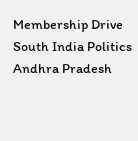Membership Drive
South India Politics
Andhra Pradesh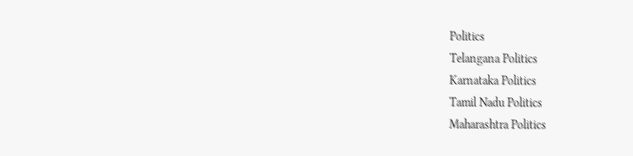Politics
Telangana Politics
Karnataka Politics
Tamil Nadu Politics
Maharashtra Politics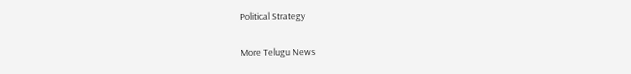Political Strategy

More Telugu News